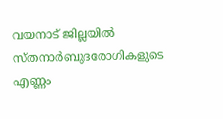വയനാട് ജില്ലയിൽ സ്തനാർബുദരോഗികളുടെ എണ്ണം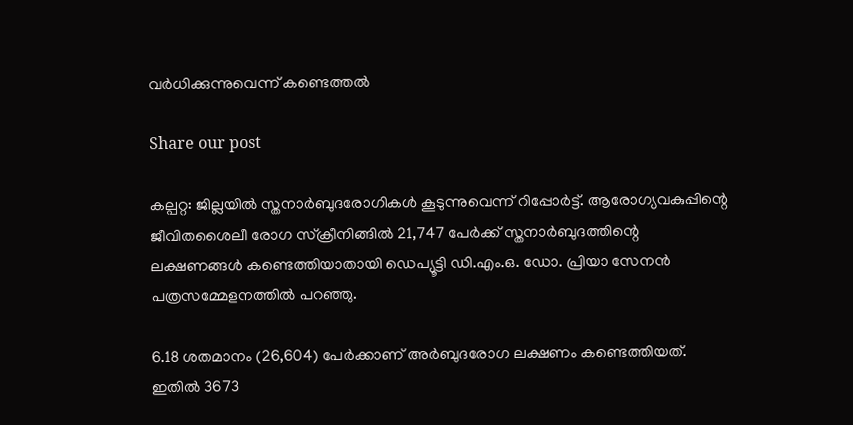വർധിക്കുന്നുവെന്ന് കണ്ടെത്തൽ

Share our post

കല്പറ്റ: ജില്ലയില്‍ സ്തനാര്‍ബുദരോഗികള്‍ കൂടുന്നുവെന്ന് റിപ്പോര്‍ട്ട്. ആരോഗ്യവകുപ്പിന്റെ ജീവിതശൈലീ രോഗ സ്‌ക്രീനിങ്ങില്‍ 21,747 പേര്‍ക്ക് സ്തനാര്‍ബുദത്തിന്റെ ലക്ഷണങ്ങള്‍ കണ്ടെത്തിയാതായി ഡെപ്യൂട്ടി ഡി.എം.ഒ. ഡോ. പ്രിയാ സേനന്‍ പത്രസമ്മേളനത്തില്‍ പറഞ്ഞു.

6.18 ശതമാനം (26,604) പേര്‍ക്കാണ് അര്‍ബുദരോഗ ലക്ഷണം കണ്ടെത്തിയത്. ഇതില്‍ 3673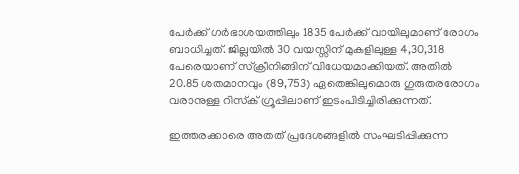പേര്‍ക്ക് ഗര്‍ഭാശയത്തിലും 1835 പേര്‍ക്ക് വായിലുമാണ് രോഗം ബാധിച്ചത്. ജില്ലയില്‍ 30 വയസ്സിന് മുകളിലുള്ള 4,30,318 പേരെയാണ് സ്‌ക്രീനിങ്ങിന് വിധേയമാക്കിയത്. അതില്‍ 20.85 ശതമാനവും (89,753) ഏതെങ്കിലുമൊരു ഗുരുതരരോഗം വരാനുള്ള റിസ്‌ക് ഗ്രൂപ്പിലാണ് ഇടംപിടിച്ചിരിക്കുന്നത്.

ഇത്തരക്കാരെ അതത് പ്രദേശങ്ങളില്‍ സംഘടിപ്പിക്കുന്ന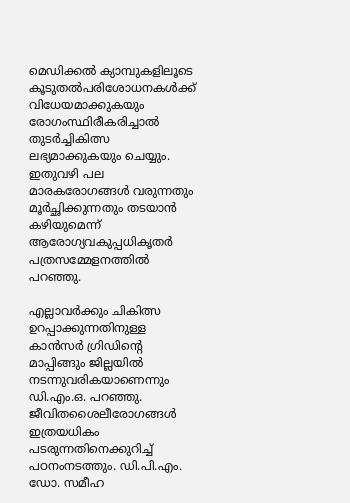മെഡിക്കല്‍ ക്യാമ്പുകളിലൂടെ കൂടുതല്‍പരിശോധനകള്‍ക്ക് വിധേയമാക്കുകയും രോഗംസ്ഥിരീകരിച്ചാല്‍ തുടര്‍ച്ചികിത്സ ലഭ്യമാക്കുകയും ചെയ്യും. ഇതുവഴി പല മാരകരോഗങ്ങള്‍ വരുന്നതും മൂര്‍ച്ഛിക്കുന്നതും തടയാന്‍ കഴിയുമെന്ന് ആരോഗ്യവകുപ്പധികൃതര്‍ പത്രസമ്മേളനത്തില്‍ പറഞ്ഞു.

എല്ലാവര്‍ക്കും ചികിത്സ ഉറപ്പാക്കുന്നതിനുള്ള കാന്‍സര്‍ ഗ്രിഡിന്റെ മാപ്പിങ്ങും ജില്ലയില്‍ നടന്നുവരികയാണെന്നും ഡി.എം.ഒ. പറഞ്ഞു. ജീവിതശൈലീരോഗങ്ങള്‍ ഇത്രയധികം പടരുന്നതിനെക്കുറിച്ച് പഠനംനടത്തും. ഡി.പി.എം. ഡോ. സമീഹ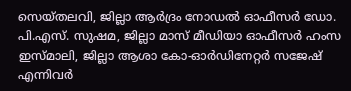സെയ്തലവി, ജില്ലാ ആര്‍ദ്രം നോഡല്‍ ഓഫീസര്‍ ഡോ. പി.എസ്. സുഷമ, ജില്ലാ മാസ് മീഡിയാ ഓഫീസര്‍ ഹംസ ഇസ്മാലി, ജില്ലാ ആശാ കോ-ഓര്‍ഡിനേറ്റര്‍ സജേഷ് എന്നിവര്‍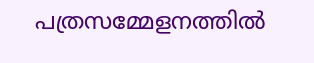പത്രസമ്മേളനത്തില്‍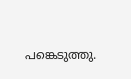പങ്കെടുത്തു.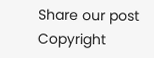Share our post
Copyright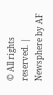© All rights reserved. | Newsphere by AF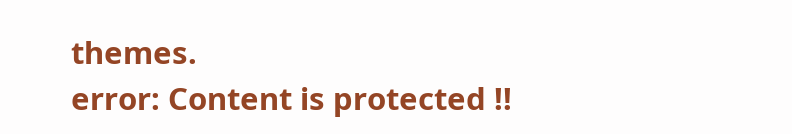themes.
error: Content is protected !!